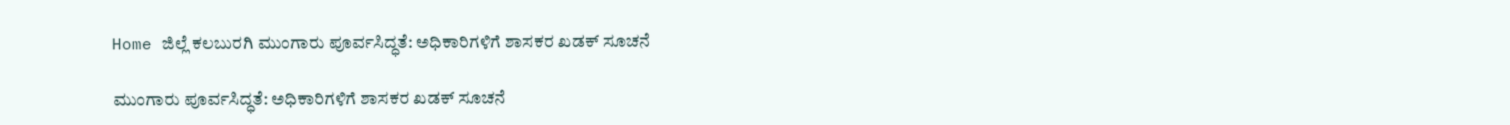Home ಜಿಲ್ಲೆ ಕಲಬುರಗಿ ಮುಂಗಾರು ಪೂರ್ವಸಿದ್ಧತೆ: ಅಧಿಕಾರಿಗಳಿಗೆ ಶಾಸಕರ ಖಡಕ್ ಸೂಚನೆ

ಮುಂಗಾರು ಪೂರ್ವಸಿದ್ಧತೆ: ಅಧಿಕಾರಿಗಳಿಗೆ ಶಾಸಕರ ಖಡಕ್ ಸೂಚನೆ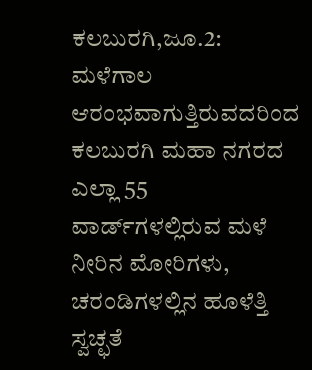ಕಲಬುರಗಿ,ಜೂ.2: ಮಳೆಗಾಲ ಆರಂಭವಾಗುತ್ತಿರುವದರಿಂದ ಕಲಬುರಗಿ ಮಹಾ ನಗರದ ಎಲ್ಲಾ 55 ವಾರ್ಡ್‍ಗಳಲ್ಲಿರುವ ಮಳೆ ನೀರಿನ ಮೋರಿಗಳು, ಚರಂಡಿಗಳಲ್ಲಿನ ಹೂಳೆತ್ತಿ ಸ್ವಚ್ಛತೆ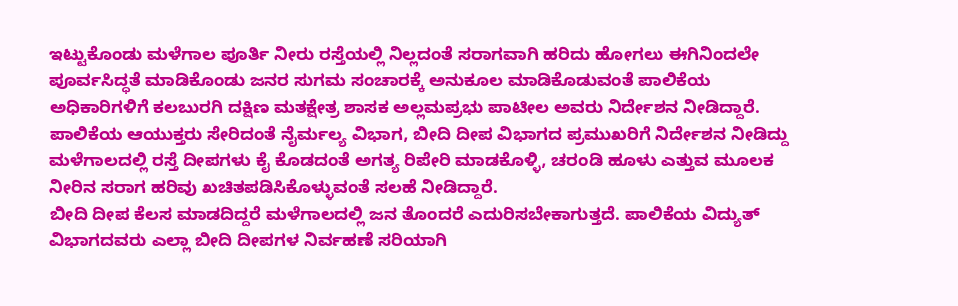ಇಟ್ಟುಕೊಂಡು ಮಳೆಗಾಲ ಪೂರ್ತಿ ನೀರು ರಸ್ತೆಯಲ್ಲಿ ನಿಲ್ಲದಂತೆ ಸರಾಗವಾಗಿ ಹರಿದು ಹೋಗಲು ಈಗಿನಿಂದಲೇ ಪೂರ್ವಸಿದ್ಧತೆ ಮಾಡಿಕೊಂಡು ಜನರ ಸುಗಮ ಸಂಚಾರಕ್ಕೆ ಅನುಕೂಲ ಮಾಡಿಕೊಡುವಂತೆ ಪಾಲಿಕೆಯ ಅಧಿಕಾರಿಗಳಿಗೆ ಕಲಬುರಗಿ ದಕ್ಷಿಣ ಮತಕ್ಷೇತ್ರ ಶಾಸಕ ಅಲ್ಲಮಪ್ರಭು ಪಾಟೀಲ ಅವರು ನಿರ್ದೇಶನ ನೀಡಿದ್ದಾರೆ.
ಪಾಲಿಕೆಯ ಆಯುಕ್ತರು ಸೇರಿದಂತೆ ನೈರ್ಮಲ್ಯ ವಿಭಾಗ, ಬೀದಿ ದೀಪ ವಿಭಾಗದ ಪ್ರಮುಖರಿಗೆ ನಿರ್ದೇಶನ ನೀಡಿದ್ದು ಮಳೆಗಾಲದಲ್ಲಿ ರಸ್ತೆ ದೀಪಗಳು ಕೈ ಕೊಡದಂತೆ ಅಗತ್ಯ ರಿಪೇರಿ ಮಾಡಕೊಳ್ಳಿ, ಚರಂಡಿ ಹೂಳು ಎತ್ತುವ ಮೂಲಕ ನೀರಿನ ಸರಾಗ ಹರಿವು ಖಚಿತಪಡಿಸಿಕೊಳ್ಳುವಂತೆ ಸಲಹೆ ನೀಡಿದ್ದಾರೆ.
ಬೀದಿ ದೀಪ ಕೆಲಸ ಮಾಡದಿದ್ದರೆ ಮಳೆಗಾಲದಲ್ಲಿ ಜನ ತೊಂದರೆ ಎದುರಿಸಬೇಕಾಗುತ್ತದೆ. ಪಾಲಿಕೆಯ ವಿದ್ಯುತ್ ವಿಭಾಗದವರು ಎಲ್ಲಾ ಬೀದಿ ದೀಪಗಳ ನಿರ್ವಹಣೆ ಸರಿಯಾಗಿ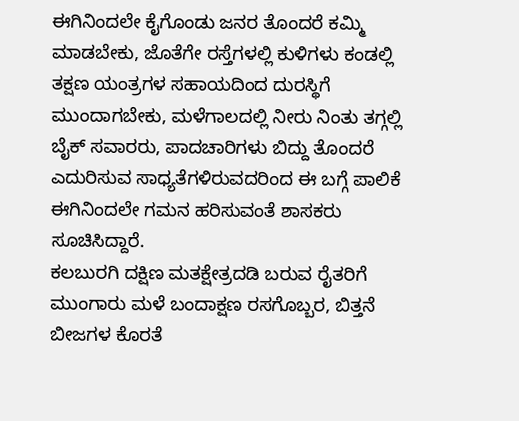ಈಗಿನಿಂದಲೇ ಕೈಗೊಂಡು ಜನರ ತೊಂದರೆ ಕಮ್ಮಿ ಮಾಡಬೇಕು, ಜೊತೆಗೇ ರಸ್ತೆಗಳಲ್ಲಿ ಕುಳಿಗಳು ಕಂಡಲ್ಲಿ ತಕ್ಷಣ ಯಂತ್ರಗಳ ಸಹಾಯದಿಂದ ದುರಸ್ಥಿಗೆ ಮುಂದಾಗಬೇಕು, ಮಳೆಗಾಲದಲ್ಲಿ ನೀರು ನಿಂತು ತಗ್ಗಲ್ಲಿ ಬೈಕ್ ಸವಾರರು, ಪಾದಚಾರಿಗಳು ಬಿದ್ದು ತೊಂದರೆ ಎದುರಿಸುವ ಸಾಧ್ಯತೆಗಳಿರುವದರಿಂದ ಈ ಬಗ್ಗೆ ಪಾಲಿಕೆ ಈಗಿನಿಂದಲೇ ಗಮನ ಹರಿಸುವಂತೆ ಶಾಸಕರು ಸೂಚಿಸಿದ್ದಾರೆ.
ಕಲಬುರಗಿ ದಕ್ಷಿಣ ಮತಕ್ಷೇತ್ರದಡಿ ಬರುವ ರೈತರಿಗೆ ಮುಂಗಾರು ಮಳೆ ಬಂದಾಕ್ಷಣ ರಸಗೊಬ್ಬರ, ಬಿತ್ತನೆ ಬೀಜಗಳ ಕೊರತೆ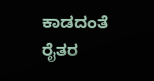ಕಾಡದಂತೆ ರೈತರ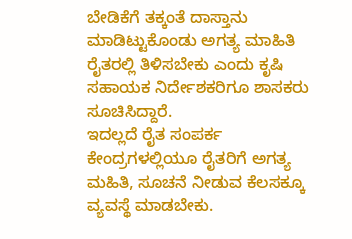ಬೇಡಿಕೆಗೆ ತಕ್ಕಂತೆ ದಾಸ್ತಾನು ಮಾಡಿಟ್ಟುಕೊಂಡು ಅಗತ್ಯ ಮಾಹಿತಿ ರೈತರಲ್ಲಿ ತಿಳಿಸಬೇಕು ಎಂದು ಕೃಷಿ ಸಹಾಯಕ ನಿರ್ದೇಶಕರಿಗೂ ಶಾಸಕರು ಸೂಚಿಸಿದ್ದಾರೆ.
ಇದಲ್ಲದೆ ರೈತ ಸಂಪರ್ಕ ಕೇಂದ್ರಗಳಲ್ಲಿಯೂ ರೈತರಿಗೆ ಅಗತ್ಯ ಮಹಿತಿ, ಸೂಚನೆ ನೀಡುವ ಕೆಲಸಕ್ಕೂ ವ್ಯವಸ್ಥೆ ಮಾಡಬೇಕು.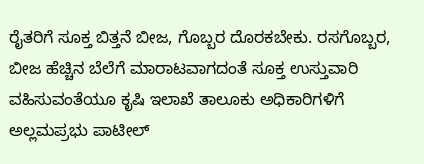ರೈತರಿಗೆ ಸೂಕ್ತ ಬಿತ್ತನೆ ಬೀಜ, ಗೊಬ್ಬರ ದೊರಕಬೇಕು. ರಸಗೊಬ್ಬರ, ಬೀಜ ಹೆಚ್ಚಿನ ಬೆಲೆಗೆ ಮಾರಾಟವಾಗದಂತೆ ಸೂಕ್ತ ಉಸ್ತುವಾರಿ ವಹಿಸುವಂತೆಯೂ ಕೃಷಿ ಇಲಾಖೆ ತಾಲೂಕು ಅಧಿಕಾರಿಗಳಿಗೆ ಅಲ್ಲಮಪ್ರಭು ಪಾಟೀಲ್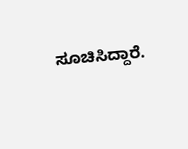ಸೂಚಿಸಿದ್ದಾರೆ.